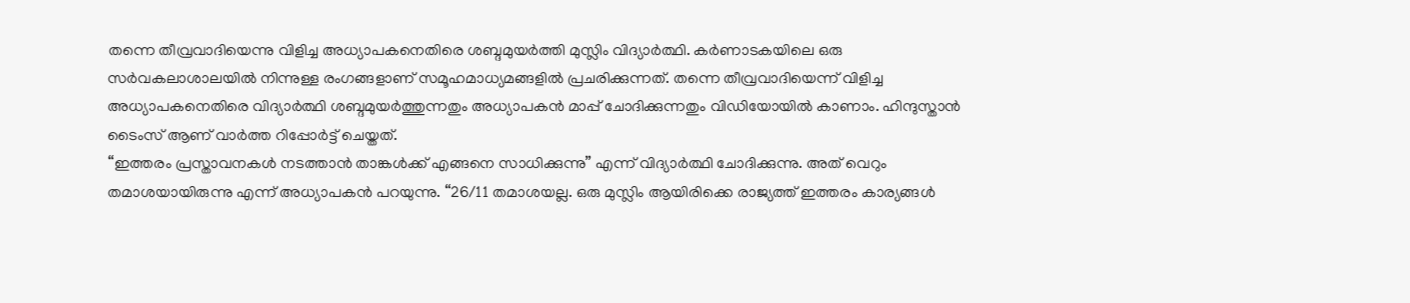തന്നെ തീവ്രവാദിയെന്നു വിളിച്ച അധ്യാപകനെതിരെ ശബ്ദമുയർത്തി മുസ്ലിം വിദ്യാർത്ഥി. കർണാടകയിലെ ഒരു സർവകലാശാലയിൽ നിന്നുള്ള രംഗങ്ങളാണ് സമൂഹമാധ്യമങ്ങളിൽ പ്രചരിക്കുന്നത്. തന്നെ തീവ്രവാദിയെന്ന് വിളിച്ച അധ്യാപകനെതിരെ വിദ്യാർത്ഥി ശബ്ദമുയർത്തുന്നതും അധ്യാപകൻ മാപ്പ് ചോദിക്കുന്നതും വിഡിയോയിൽ കാണാം. ഹിന്ദുസ്താൻ ടൈംസ് ആണ് വാർത്ത റിപ്പോർട്ട് ചെയ്തത്.
“ഇത്തരം പ്രസ്താവനകൾ നടത്താൻ താങ്കൾക്ക് എങ്ങനെ സാധിക്കുന്നു” എന്ന് വിദ്യാർത്ഥി ചോദിക്കുന്നു. അത് വെറും തമാശയായിരുന്നു എന്ന് അധ്യാപകൻ പറയുന്നു. “26/11 തമാശയല്ല. ഒരു മുസ്ലിം ആയിരിക്കെ രാജ്യത്ത് ഇത്തരം കാര്യങ്ങൾ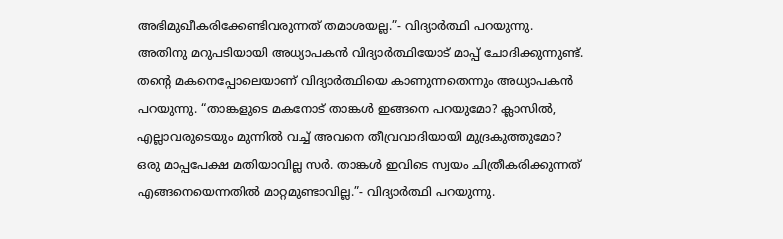അഭിമുഖീകരിക്കേണ്ടിവരുന്നത് തമാശയല്ല.”- വിദ്യാർത്ഥി പറയുന്നു. അതിനു മറുപടിയായി അധ്യാപകൻ വിദ്യാർത്ഥിയോട് മാപ്പ് ചോദിക്കുന്നുണ്ട്. തൻ്റെ മകനെപ്പോലെയാണ് വിദ്യാർത്ഥിയെ കാണുന്നതെന്നും അധ്യാപകൻ പറയുന്നു. “താങ്കളുടെ മകനോട് താങ്കൾ ഇങ്ങനെ പറയുമോ? ക്ലാസിൽ, എല്ലാവരുടെയും മുന്നിൽ വച്ച് അവനെ തീവ്രവാദിയായി മുദ്രകുത്തുമോ? ഒരു മാപ്പപേക്ഷ മതിയാവില്ല സർ. താങ്കൾ ഇവിടെ സ്വയം ചിത്രീകരിക്കുന്നത് എങ്ങനെയെന്നതിൽ മാറ്റമുണ്ടാവില്ല.”- വിദ്യാർത്ഥി പറയുന്നു.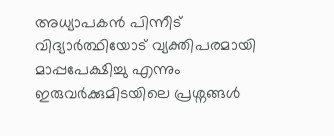അധ്യാപകൻ പിന്നീട് വിദ്യാർത്ഥിയോട് വ്യക്തിപരമായി മാപ്പപേക്ഷിച്ചു എന്നും ഇരുവർക്കുമിടയിലെ പ്രശ്നങ്ങൾ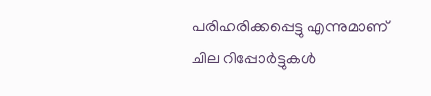പരിഹരിക്കപ്പെട്ടു എന്നുമാണ് ചില റിപ്പോർട്ടുകൾ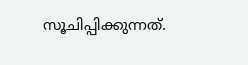സൂചിപ്പിക്കുന്നത്.